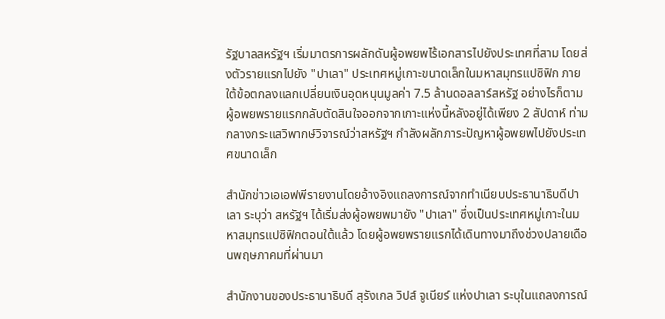รัฐบาลสหรัฐฯ เริ่มมาตรการผลักดันผู้อพยพไร้เอกสารไปยังประเทศที่สาม โดยส่งตัวรายแรกไปยัง "ปาเลา" ประเทศหมู่เกาะขนาดเล็กในมหาสมุทรแปซิฟิก ภายใต้ข้อตกลงแลกเปลี่ยนเงินอุดหนุนมูลค่า 7.5 ล้านดอลลาร์สหรัฐ อย่างไรก็ตาม ผู้อพยพรายแรกกลับตัดสินใจออกจากเกาะแห่งนี้หลังอยู่ได้เพียง 2 สัปดาห์ ท่ามกลางกระแสวิพากษ์วิจารณ์ว่าสหรัฐฯ กำลังผลักภาระปัญหาผู้อพยพไปยังประเทศขนาดเล็ก

สำนักข่าวเอเอฟพีรายงานโดยอ้างอิงแถลงการณ์จากทำเนียบประธานาธิบดีปาเลา ระบุว่า สหรัฐฯ ได้เริ่มส่งผู้อพยพมายัง "ปาเลา" ซึ่งเป็นประเทศหมู่เกาะในมหาสมุทรแปซิฟิกตอนใต้แล้ว โดยผู้อพยพรายแรกได้เดินทางมาถึงช่วงปลายเดือนพฤษภาคมที่ผ่านมา

สำนักงานของประธานาธิบดี สุรังเกล วิปส์ จูเนียร์ แห่งปาเลา ระบุในแถลงการณ์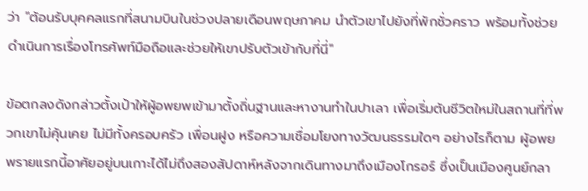ว่า "ต้อนรับบุคคลแรกที่สนามบินในช่วงปลายเดือนพฤษภาคม นำตัวเขาไปยังที่พักชั่วคราว พร้อมทั้งช่วยดำเนินการเรื่องโทรศัพท์มือถือและช่วยให้เขาปรับตัวเข้ากับที่นี่"

ข้อตกลงดังกล่าวตั้งเป้าให้ผู้อพยพเข้ามาตั้งถิ่นฐานและหางานทำในปาเลา เพื่อเริ่มต้นชีวิตใหม่ในสถานที่ที่พวกเขาไม่คุ้นเคย ไม่มีทั้งครอบครัว เพื่อนฝูง หรือความเชื่อมโยงทางวัฒนธรรมใดๆ อย่างไรก็ตาม ผู้อพยพรายแรกนี้อาศัยอยู่บนเกาะได้ไม่ถึงสองสัปดาห์หลังจากเดินทางมาถึงเมืองโกรอร์ ซึ่งเป็นเมืองศูนย์กลา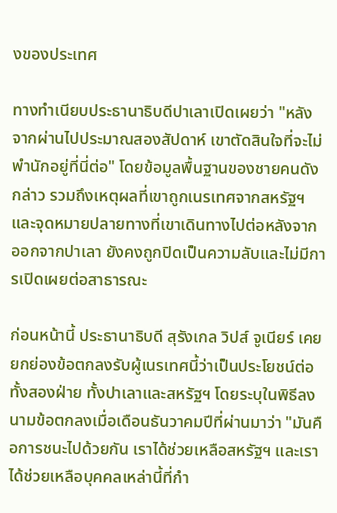งของประเทศ

ทางทำเนียบประธานาธิบดีปาเลาเปิดเผยว่า "หลังจากผ่านไปประมาณสองสัปดาห์ เขาตัดสินใจที่จะไม่พำนักอยู่ที่นี่ต่อ" โดยข้อมูลพื้นฐานของชายคนดังกล่าว รวมถึงเหตุผลที่เขาถูกเนรเทศจากสหรัฐฯ และจุดหมายปลายทางที่เขาเดินทางไปต่อหลังจากออกจากปาเลา ยังคงถูกปิดเป็นความลับและไม่มีการเปิดเผยต่อสาธารณะ

ก่อนหน้านี้ ประธานาธิบดี สุรังเกล วิปส์ จูเนียร์ เคยยกย่องข้อตกลงรับผู้เนรเทศนี้ว่าเป็นประโยชน์ต่อทั้งสองฝ่าย ทั้งปาเลาและสหรัฐฯ โดยระบุในพิธีลงนามข้อตกลงเมื่อเดือนธันวาคมปีที่ผ่านมาว่า "มันคือการชนะไปด้วยกัน เราได้ช่วยเหลือสหรัฐฯ และเราได้ช่วยเหลือบุคคลเหล่านี้ที่กำ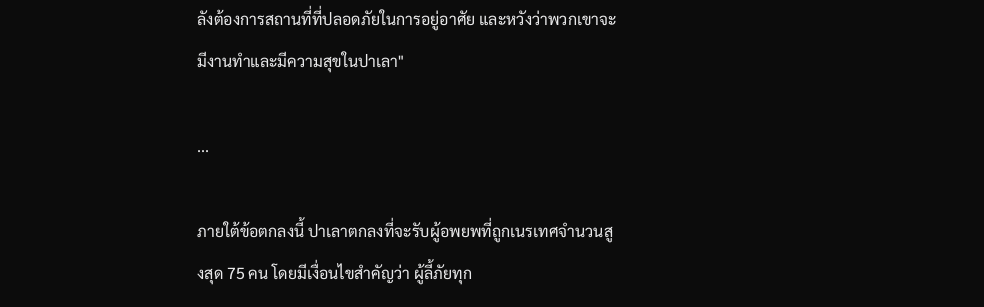ลังต้องการสถานที่ที่ปลอดภัยในการอยู่อาศัย และหวังว่าพวกเขาจะมีงานทำและมีความสุขในปาเลา"

...

ภายใต้ข้อตกลงนี้ ปาเลาตกลงที่จะรับผู้อพยพที่ถูกเนรเทศจำนวนสูงสุด 75 คน โดยมีเงื่อนไขสำคัญว่า ผู้ลี้ภัยทุก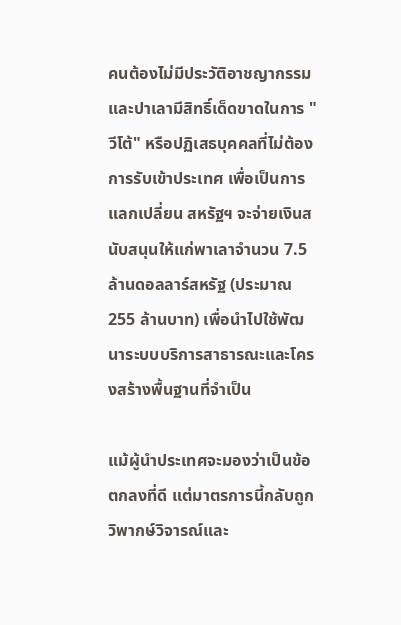คนต้องไม่มีประวัติอาชญากรรม และปาเลามีสิทธิ์เด็ดขาดในการ "วีโต้" หรือปฏิเสธบุคคลที่ไม่ต้องการรับเข้าประเทศ เพื่อเป็นการแลกเปลี่ยน สหรัฐฯ จะจ่ายเงินสนับสนุนให้แก่พาเลาจำนวน 7.5 ล้านดอลลาร์สหรัฐ (ประมาณ 255 ล้านบาท) เพื่อนำไปใช้พัฒนาระบบบริการสาธารณะและโครงสร้างพื้นฐานที่จำเป็น

แม้ผู้นำประเทศจะมองว่าเป็นข้อตกลงที่ดี แต่มาตรการนี้กลับถูกวิพากษ์วิจารณ์และ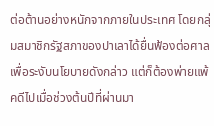ต่อต้านอย่างหนักจากภายในประเทศ โดยกลุ่มสมาชิกรัฐสภาของปาเลาได้ยื่นฟ้องต่อศาลเพื่อระงับนโยบายดังกล่าว แต่ก็ต้องพ่ายแพ้คดีไปเมื่อช่วงต้นปีที่ผ่านมา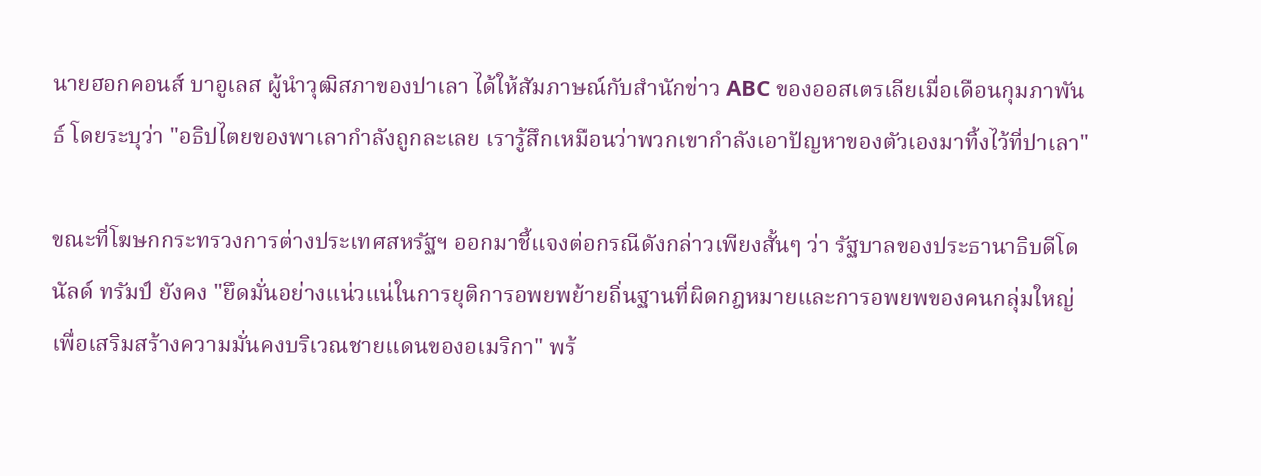นายฮอกคอนส์ บาอูเลส ผู้นำวุฒิสภาของปาเลา ได้ให้สัมภาษณ์กับสำนักข่าว ABC ของออสเตรเลียเมื่อเดือนกุมภาพันธ์ โดยระบุว่า "อธิปไตยของพาเลากำลังถูกละเลย เรารู้สึกเหมือนว่าพวกเขากำลังเอาปัญหาของตัวเองมาทิ้งไว้ที่ปาเลา"

ขณะที่โฆษกกระทรวงการต่างประเทศสหรัฐฯ ออกมาชี้แจงต่อกรณีดังกล่าวเพียงสั้นๆ ว่า รัฐบาลของประธานาธิบดีโดนัลด์ ทรัมป์ ยังคง "ยึดมั่นอย่างแน่วแน่ในการยุติการอพยพย้ายถิ่นฐานที่ผิดกฎหมายและการอพยพของคนกลุ่มใหญ่ เพื่อเสริมสร้างความมั่นคงบริเวณชายแดนของอเมริกา" พร้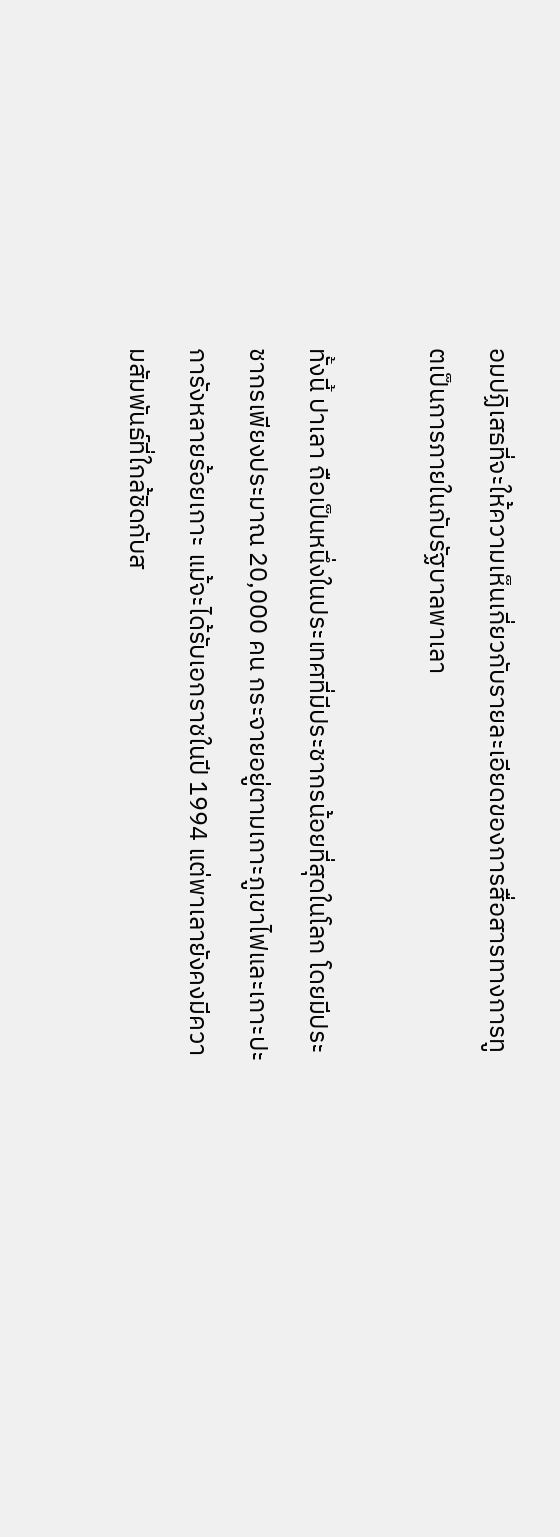อมปฏิเสธที่จะให้ความเห็นเกี่ยวกับรายละเอียดของการสื่อสารทางการทูตเป็นการภายในกับรัฐบาลพาเลา

ทั้งนี้ ปาเลา ถือเป็นหนึ่งในประเทศที่มีประชากรน้อยที่สุดในโลก โดยมีประชากรเพียงประมาณ 20,000 คน กระจายอยู่ตามเกาะภูเขาไฟและเกาะปะการังหลายร้อยเกาะ แม้จะได้รับเอกราชในปี 1994 แต่พาเลายังคงมีความสัมพันธ์ที่ใกล้ชิดกับส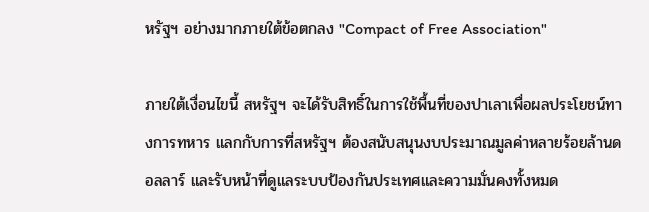หรัฐฯ อย่างมากภายใต้ข้อตกลง "Compact of Free Association"

ภายใต้เงื่อนไขนี้ สหรัฐฯ จะได้รับสิทธิ์ในการใช้พื้นที่ของปาเลาเพื่อผลประโยชน์ทางการทหาร แลกกับการที่สหรัฐฯ ต้องสนับสนุนงบประมาณมูลค่าหลายร้อยล้านดอลลาร์ และรับหน้าที่ดูแลระบบป้องกันประเทศและความมั่นคงทั้งหมด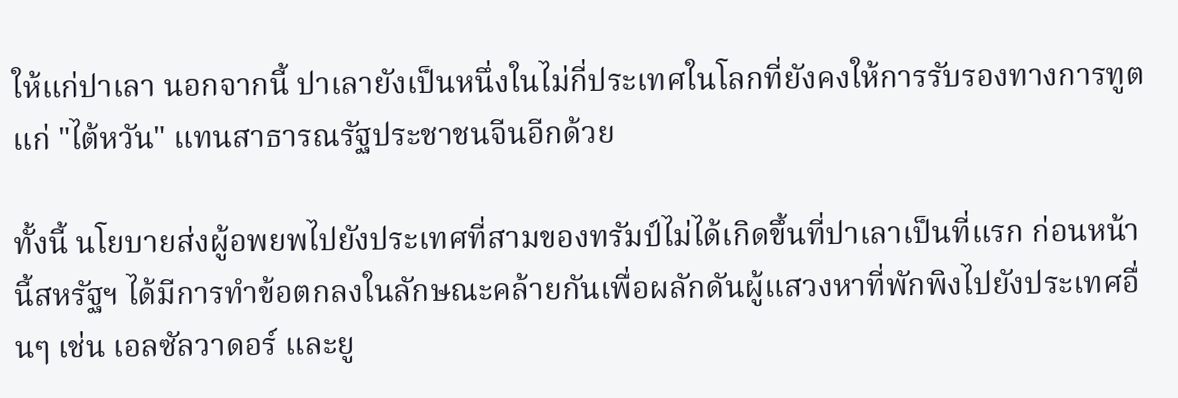ให้แก่ปาเลา นอกจากนี้ ปาเลายังเป็นหนึ่งในไม่กี่ประเทศในโลกที่ยังคงให้การรับรองทางการทูตแก่ "ไต้หวัน" แทนสาธารณรัฐประชาชนจีนอีกด้วย

ทั้งนี้ นโยบายส่งผู้อพยพไปยังประเทศที่สามของทรัมป์ไม่ได้เกิดขึ้นที่ปาเลาเป็นที่แรก ก่อนหน้านี้สหรัฐฯ ได้มีการทำข้อตกลงในลักษณะคล้ายกันเพื่อผลักดันผู้แสวงหาที่พักพิงไปยังประเทศอื่นๆ เช่น เอลซัลวาดอร์ และยู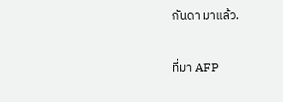กันดา มาแล้ว.


ที่มา AFP